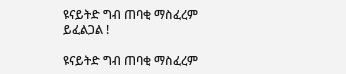ዩናይትድ ግብ ጠባቂ ማስፈረም ይፈልጋል !

ዩናይትድ ግብ ጠባቂ ማስፈረም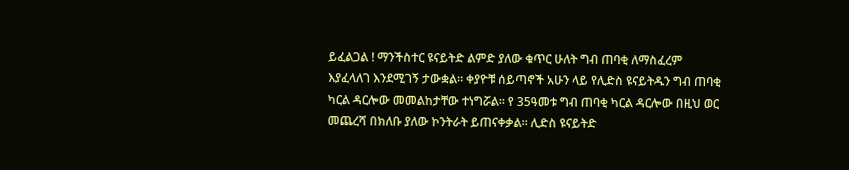ይፈልጋል ! ማንችስተር ዩናይትድ ልምድ ያለው ቁጥር ሁለት ግብ ጠባቂ ለማስፈረም እያፈላለገ እንደሚገኝ ታውቋል። ቀያዮቹ ሰይጣኖች አሁን ላይ የሊድስ ዩናይትዱን ግብ ጠባቂ ካርል ዳርሎው መመልከታቸው ተነግሯል። የ 35ዓመቱ ግብ ጠባቂ ካርል ዳርሎው በዚህ ወር መጨረሻ በክለቡ ያለው ኮንትራት ይጠናቀቃል። ሊድስ ዩናይትድ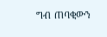ግብ ጠባቂውን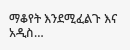ማቆየት እንደሚፈልጉ እና አዲስ…